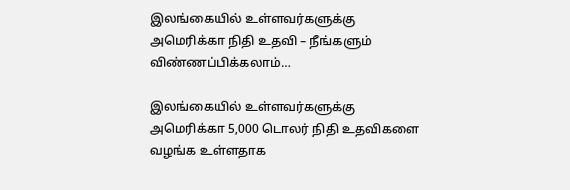இலங்கையில் உள்ளவர்களுக்கு அமெரிக்கா நிதி உதவி – நீங்களும் விண்ணப்பிக்கலாம்…

இலங்கையில் உள்ளவர்களுக்கு அமெரிக்கா 5,000 டொலர் நிதி உதவிகளை வழங்க உள்ளதாக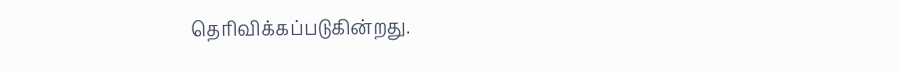தெரிவிக்கப்படுகின்றது.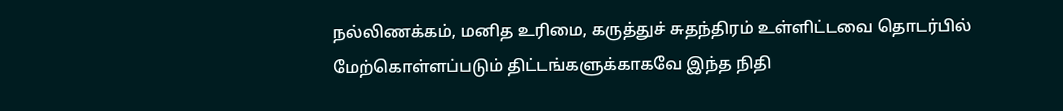நல்லிணக்கம், மனித உரிமை, கருத்துச் சுதந்திரம் உள்ளிட்டவை தொடர்பில் மேற்கொள்ளப்படும் திட்டங்களுக்காகவே இந்த நிதி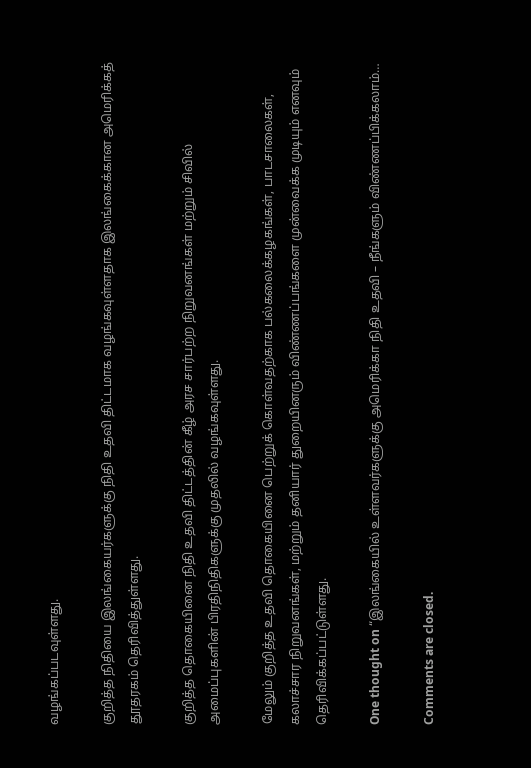வழங்கப்படவுள்ளது.

குறித்த நிதியை இலங்கையர்களுக்கு நிதி உதவி திட்டமாக வழங்கவுள்ளதாக இலங்கைக்கான அமெரிக்கத் தூதரகம் தெரிவித்துள்ளது.

குறித்த தொகையினை நிதி உதவி திட்டத்தின் கீழ் அரச சார்பற்ற நிறுவனங்கள் மற்றும் சிவில் அமைப்புகளின் பிரதிநிதிகளுக்கு முதலில் வழங்கவுள்ளது.

மேலும் குறித்த உதவி தொகையினை பெற்றுக் கொள்வதற்காக பல்கலைக்கழகங்கள், பாடசாலைகள், கலாச்சார நிறுவனங்கள், மற்றும் தனியார் துறையினரும் விண்ணப்பங்களை முன்வைக்க முடியும் எனவும் தெரிவிக்கப்பட்டுள்ளது.

One thought on “இலங்கையில் உள்ளவர்களுக்கு அமெரிக்கா நிதி உதவி – நீங்களும் விண்ணப்பிக்கலாம்…

Comments are closed.